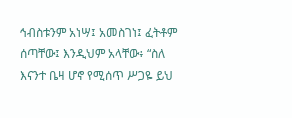ኅብስቱንም አነሣ፤ አመስገነ፤ ፈትቶም ሰጣቸው፤ እንዲህም አላቸው፥ “ስለ እናንተ ቤዛ ሆኖ የሚሰጥ ሥጋዬ ይህ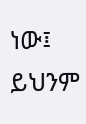ነው፤ ይህንም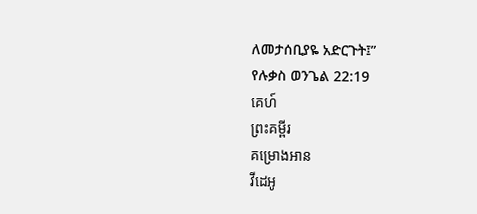ለመታሰቢያዬ አድርጉት፤”
የሉቃስ ወንጌል 22:19
គេហ៍
ព្រះគម្ពីរ
គម្រោងអាន
វីដេអូ